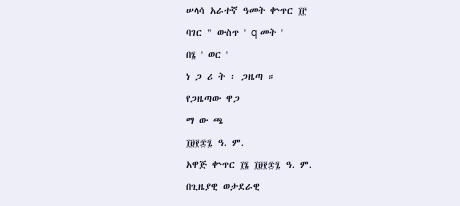ሠላሳ አራተኛ ዓመት ቍጥር ፲፫
ባገር " ውስጥ ' q መት '
በ፮ ' ወር '
ነ ጋ ሪ ት ፡ ጋዜጣ ።
የጋዜጣው ዋጋ
ማ ው ጫ
፲፱፻፷፯ ዓ. ም.
አዋጅ ቍጥር ፲፮ ፲፱፻፷፯ ዓ. ም.
በጊዜያዊ ወታደራዊ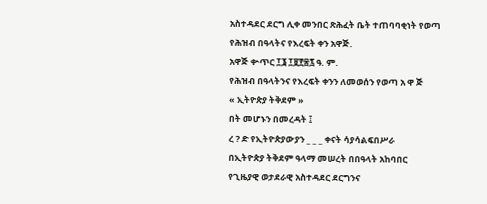አስተዳደር ደርግ ሊቀ መንበር ጽሕፈት ቤት ተጠባባቂነት የወጣ
የሕዝብ በዓላትና የእረፍት ቀን አዋጅ.
አዋጅ ቍጥር ፲፮ ፲፱፻፷፯ ዓ. ም.
የሕዝብ በዓላትንና የእረፍት ቀንን ለመወሰን የወጣ አ ዋ ጅ
« ኢትዮጵያ ትቅደም »
በት መሆኑን በመረዳት ፤
ረ ? ድ የኢትዮጵያውያን _ _ _ ቀናት ሳያሳልፍበሥራ
በኢትዮጵያ ትቅደም ዓላማ መሠረት በበዓላት አከባበር
የጊዜያዊ ወታደራዊ አስተዳደር ደርግንና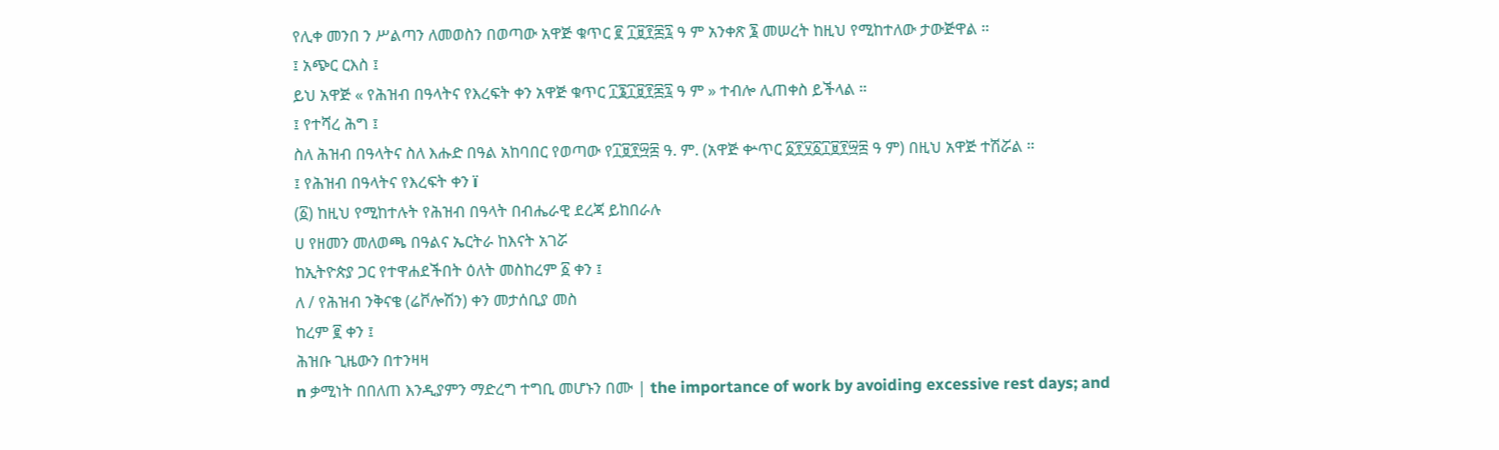የሊቀ መንበ ን ሥልጣን ለመወስን በወጣው አዋጅ ቁጥር ፪ ፲፱፻፷፯ ዓ ም አንቀጽ ፮ መሠረት ከዚህ የሚከተለው ታውጅዋል ።
፤ አጭር ርእስ ፤
ይህ አዋጅ « የሕዝብ በዓላትና የእረፍት ቀን አዋጅ ቁጥር ፲፮፲፱፻፷፯ ዓ ም » ተብሎ ሊጠቀስ ይችላል ።
፤ የተሻረ ሕግ ፤
ስለ ሕዝብ በዓላትና ስለ እሑድ በዓል አከባበር የወጣው የ፲፱፻፵፰ ዓ. ም. (አዋጅ ቍጥር ፩፻፶፩፲፱፻፵፰ ዓ ም) በዚህ አዋጅ ተሽሯል ።
፤ የሕዝብ በዓላትና የእረፍት ቀን ï
(፩) ከዚህ የሚከተሉት የሕዝብ በዓላት በብሔራዊ ደረጃ ይከበራሉ
ሀ የዘመን መለወጫ በዓልና ኤርትራ ከእናት አገሯ
ከኢትዮጵያ ጋር የተዋሐደችበት ዕለት መስከረም ፩ ቀን ፤
ለ / የሕዝብ ንቅናቄ (ሬቮሎሽን) ቀን መታሰቢያ መስ
ከረም ፪ ቀን ፤
ሕዝቡ ጊዜውን በተንዛዛ
n ቃሚነት በበለጠ እንዲያምን ማድረግ ተግቢ መሆኑን በሙ | the importance of work by avoiding excessive rest days; and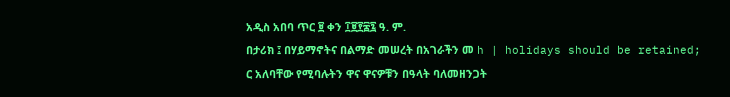አዲስ አበባ ጥር ፱ ቀን ፲፱፻፷፯ ዓ. ም.
በታሪክ ፤ በሃይማኖትና በልማድ መሠረት በአገራችን መ h | holidays should be retained; ር አለባቸው የሚባሉትን ዋና ዋናዎቹን በዓላት ባለመዘንጋት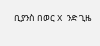ቢያንስ በወር X ንድ ጊዜ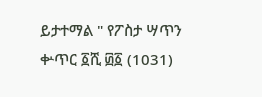ይታተማል " የፖስታ ሣጥን ቍጥር ፩ሺ ፴፩ (1031)